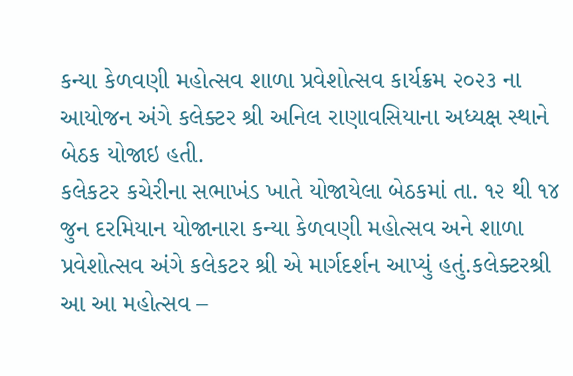કન્યા કેળવણી મહોત્સવ શાળા પ્રવેશોત્સવ કાર્યક્રમ ૨૦૨૩ ના આયોજન અંગે કલેક્ટર શ્રી અનિલ રાણાવસિયાના અધ્યક્ષ સ્થાને બેઠક યોજાઇ હતી.
કલેકટર કચેરીના સભાખંડ ખાતે યોજાયેલા બેઠકમાં તા. ૧૨ થી ૧૪ જુન દરમિયાન યોજાનારા કન્યા કેળવણી મહોત્સવ અને શાળા પ્રવેશોત્સવ અંગે કલેકટર શ્રી એ માર્ગદર્શન આપ્યું હતું.કલેક્ટરશ્રી આ આ મહોત્સવ –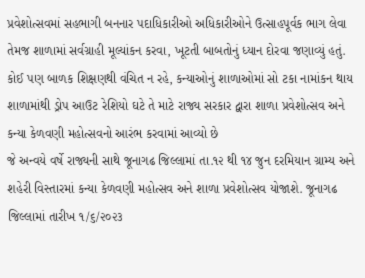પ્રવેશોત્સવમાં સહભાગી બનનાર પદાધિકારીઓ અધિકારીઓને ઉત્સાહપૂર્વક ભાગ લેવા તેમજ શાળામાં સર્વગ્રાહી મૂલ્યાંકન કરવા, ખૂટતી બાબતોનું ધ્યાન દોરવા જણાવ્યું હતું.
કોઈ પણ બાળક શિક્ષણથી વંચિત ન રહે, કન્યાઓનું શાળાઓમાં સો ટકા નામાંકન થાય શાળામાંથી ડ્રોપ આઉટ રેશિયો ઘટે તે માટે રાજ્ય સરકાર દ્વારા શાળા પ્રવેશોત્સવ અને કન્યા કેળવણી મહોત્સવનો આરંભ કરવામાં આવ્યો છે
જે અન્વયે વર્ષે રાજ્યની સાથે જૂનાગઢ જિલ્લામાં તા.૧૨ થી ૧૪ જુન દરમિયાન ગ્રામ્ય અને શહેરી વિસ્તારમાં કન્યા કેળવણી મહોત્સવ અને શાળા પ્રવેશોત્સવ યોજાશે. જૂનાગઢ જિલ્લામાં તારીખ ૧/૬/૨૦૨૩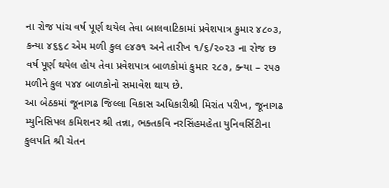ના રોજ પાંચ વર્ષ પૂર્ણ થયેલ તેવા બાલવાટિકામાં પ્રવેશપાત્ર કુમાર ૪૮૦૩, કન્યા ૪૬૬૮ એમ મળી કુલ ૯૪૭૧ અને તારીખ ૧/૬/૨૦૨૩ ના રોજ છ વર્ષ પૂર્ણ થયેલ હોય તેવા પ્રવેશપાત્ર બાળકોમાં કુમાર ૨૮૭, ક્ન્યા – ૨૫૭ મળીને કુલ ૫૪૪ બાળકોનો સમાવેશ થાય છે.
આ બેઠકમાં જૂનાગઢ જિલ્લા વિકાસ અધિકારીશ્રી મિરાંત પરીખ, જૂનાગઢ મ્યુનિસિપલ કમિશનર શ્રી તન્ના, ભક્તકવિ નરસિંહમહેતા યુનિવર્સિટીના કુલપતિ શ્રી ચેતન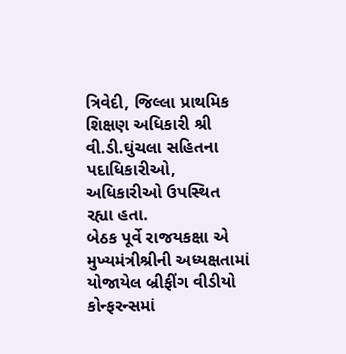ત્રિવેદી, જિલ્લા પ્રાથમિક શિક્ષણ અધિકારી શ્રી વી.ડી.ઘુંચલા સહિતના પદાધિકારીઓ, અધિકારીઓ ઉપસ્થિત રહ્યા હતા.
બેઠક પૂર્વે રાજયકક્ષા એ મુખ્યમંત્રીશ્રીની અધ્યક્ષતામાં યોજાયેલ બ્રીફીંગ વીડીયો કોન્ફરન્સમાં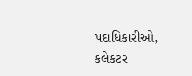પદાધિકારીઓ, કલેકટર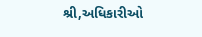શ્રી,અધિકારીઓ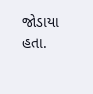જોડાયા હતા.